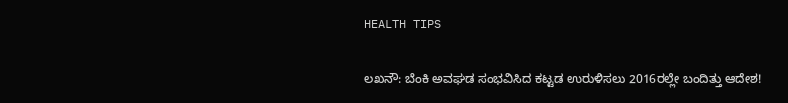HEALTH TIPS

ಲಖನೌ: ಬೆಂಕಿ ಅವಘಡ ಸಂಭವಿಸಿದ ಕಟ್ಟಡ ಉರುಳಿಸಲು 2016ರಲ್ಲೇ ಬಂದಿತ್ತು ಆದೇಶ!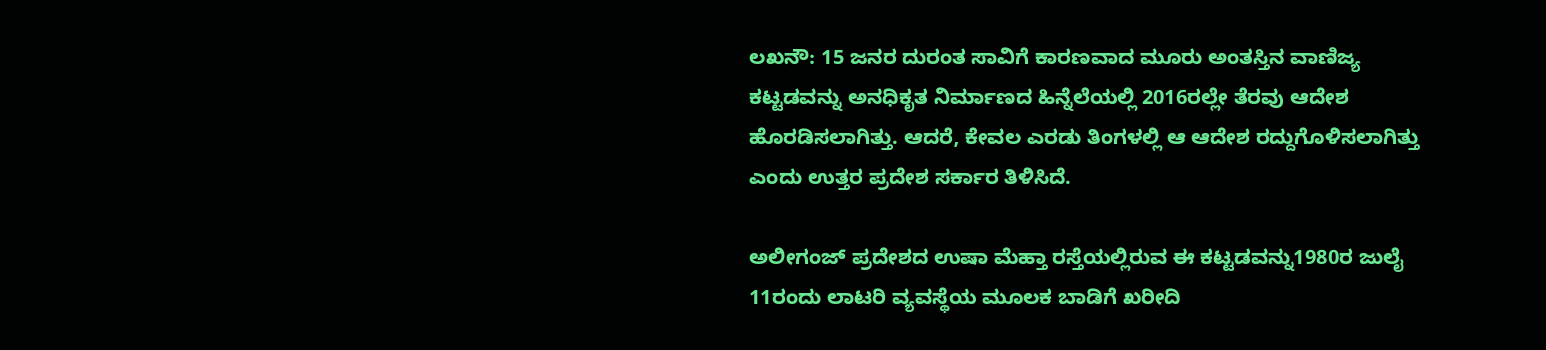ಲಖನೌ: 15 ಜನರ ದುರಂತ ಸಾವಿಗೆ ಕಾರಣವಾದ ಮೂರು ಅಂತಸ್ತಿನ ವಾಣಿಜ್ಯ ಕಟ್ಟಡವನ್ನು ಅನಧಿಕೃತ ನಿರ್ಮಾಣದ ಹಿನ್ನೆಲೆಯಲ್ಲಿ 2016ರಲ್ಲೇ ತೆರವು ಆದೇಶ ಹೊರಡಿಸಲಾಗಿತ್ತು. ಆದರೆ, ಕೇವಲ ಎರಡು ತಿಂಗಳಲ್ಲಿ ಆ ಆದೇಶ ರದ್ದುಗೊಳಿಸಲಾಗಿತ್ತು ಎಂದು ಉತ್ತರ ಪ್ರದೇಶ ಸರ್ಕಾರ ತಿಳಿಸಿದೆ.

ಅಲೀಗಂಜ್ ಪ್ರದೇಶದ ಉಷಾ ಮೆಹ್ತಾ ರಸ್ತೆಯಲ್ಲಿರುವ ಈ ಕಟ್ಟಡವನ್ನು1980ರ ಜುಲೈ 11ರಂದು ಲಾಟರಿ ವ್ಯವಸ್ಥೆಯ ಮೂಲಕ ಬಾಡಿಗೆ ಖರೀದಿ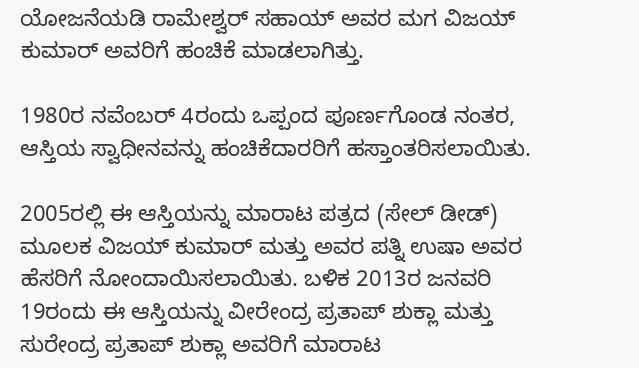ಯೋಜನೆಯಡಿ ರಾಮೇಶ್ವರ್ ಸಹಾಯ್ ಅವರ ಮಗ ವಿಜಯ್ ಕುಮಾರ್ ಅವರಿಗೆ ಹಂಚಿಕೆ ಮಾಡಲಾಗಿತ್ತು.

1980ರ ನವೆಂಬರ್ 4ರಂದು ಒಪ್ಪಂದ ಪೂರ್ಣಗೊಂಡ ನಂತರ, ಆಸ್ತಿಯ ಸ್ವಾಧೀನವನ್ನು ಹಂಚಿಕೆದಾರರಿಗೆ ಹಸ್ತಾಂತರಿಸಲಾಯಿತು.

2005ರಲ್ಲಿ ಈ ಆಸ್ತಿಯನ್ನು ಮಾರಾಟ ಪತ್ರದ (ಸೇಲ್ ಡೀಡ್) ಮೂಲಕ ವಿಜಯ್ ಕುಮಾರ್ ಮತ್ತು ಅವರ ಪತ್ನಿ ಉಷಾ ಅವರ ಹೆಸರಿಗೆ ನೋಂದಾಯಿಸಲಾಯಿತು. ಬಳಿಕ 2013ರ ಜನವರಿ 19ರಂದು ಈ ಆಸ್ತಿಯನ್ನು ವೀರೇಂದ್ರ ಪ್ರತಾಪ್ ಶುಕ್ಲಾ ಮತ್ತು ಸುರೇಂದ್ರ ಪ್ರತಾಪ್ ಶುಕ್ಲಾ ಅವರಿಗೆ ಮಾರಾಟ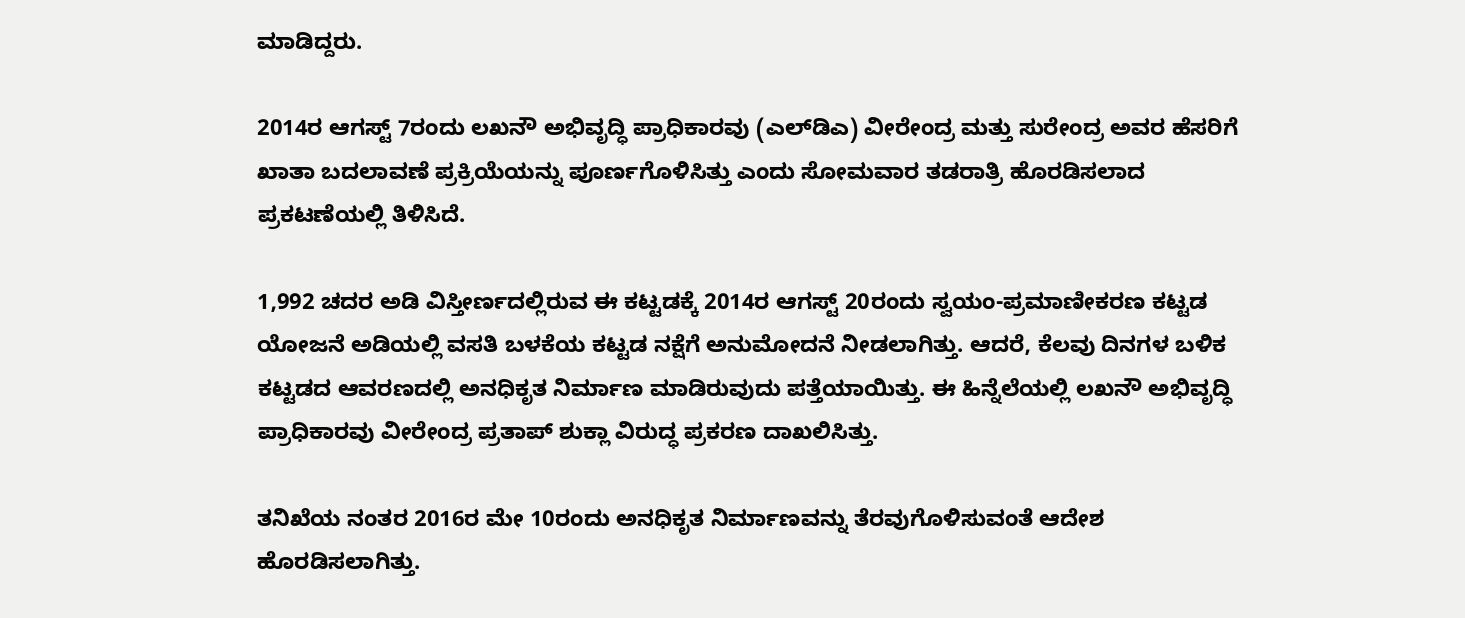ಮಾಡಿದ್ದರು.

2014ರ ಆಗಸ್ಟ್ 7ರಂದು ಲಖನೌ ಅಭಿವೃದ್ಧಿ ಪ್ರಾಧಿಕಾರವು (ಎಲ್‌ಡಿಎ) ವೀರೇಂದ್ರ ಮತ್ತು ಸುರೇಂದ್ರ ಅವರ ಹೆಸರಿಗೆ ಖಾತಾ ಬದಲಾವಣೆ ಪ್ರಕ್ರಿಯೆಯನ್ನು ಪೂರ್ಣಗೊಳಿಸಿತ್ತು ಎಂದು ಸೋಮವಾರ ತಡರಾತ್ರಿ ಹೊರಡಿಸಲಾದ ಪ್ರಕಟಣೆಯಲ್ಲಿ ತಿಳಿಸಿದೆ.

1,992 ಚದರ ಅಡಿ ವಿಸ್ತೀರ್ಣದಲ್ಲಿರುವ ಈ ಕಟ್ಟಡಕ್ಕೆ 2014ರ ಆಗಸ್ಟ್ 20ರಂದು ಸ್ವಯಂ-ಪ್ರಮಾಣೀಕರಣ ಕಟ್ಟಡ ಯೋಜನೆ ಅಡಿಯಲ್ಲಿ ವಸತಿ ಬಳಕೆಯ ಕಟ್ಟಡ ನಕ್ಷೆಗೆ ಅನುಮೋದನೆ ನೀಡಲಾಗಿತ್ತು. ಆದರೆ, ಕೆಲವು ದಿನಗಳ ಬಳಿಕ ಕಟ್ಟಡದ ಆವರಣದಲ್ಲಿ ಅನಧಿಕೃತ ನಿರ್ಮಾಣ ಮಾಡಿರುವುದು ಪತ್ತೆಯಾಯಿತ್ತು. ಈ ಹಿನ್ನೆಲೆಯಲ್ಲಿ ಲಖನೌ ಅಭಿವೃದ್ಧಿ ಪ್ರಾಧಿಕಾರವು ವೀರೇಂದ್ರ ಪ್ರತಾಪ್ ಶುಕ್ಲಾ ವಿರುದ್ಧ ಪ್ರಕರಣ ದಾಖಲಿಸಿತ್ತು.

ತನಿಖೆಯ ನಂತರ 2016ರ ಮೇ 10ರಂದು ಅನಧಿಕೃತ ನಿರ್ಮಾಣವನ್ನು ತೆರವುಗೊಳಿಸುವಂತೆ ಆದೇಶ ಹೊರಡಿಸಲಾಗಿತ್ತು.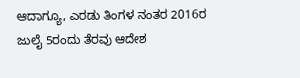ಆದಾಗ್ಯೂ, ಎರಡು ತಿಂಗಳ ನಂತರ 2016ರ ಜುಲೈ 5ರಂದು ತೆರವು ಆದೇಶ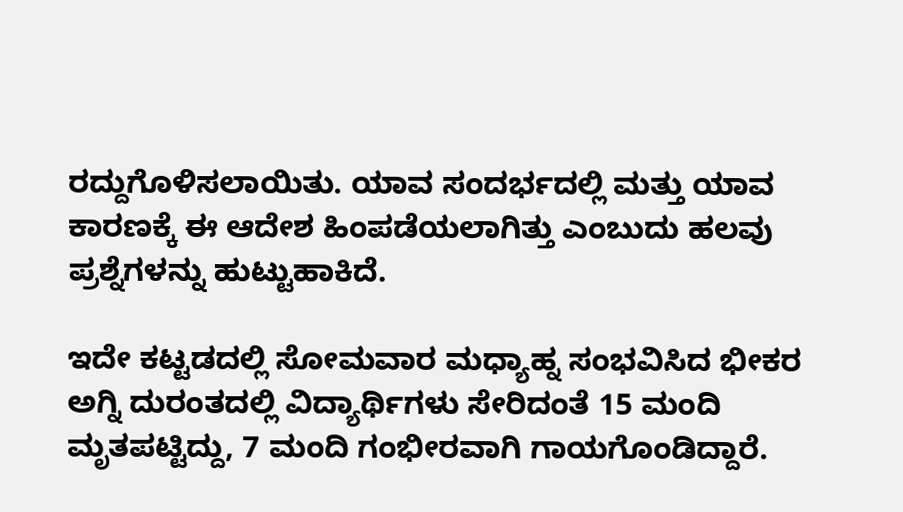ರದ್ದುಗೊಳಿಸಲಾಯಿತು. ಯಾವ ಸಂದರ್ಭದಲ್ಲಿ ಮತ್ತು ಯಾವ ಕಾರಣಕ್ಕೆ ಈ ಆದೇಶ ಹಿಂಪಡೆಯಲಾಗಿತ್ತು ಎಂಬುದು ಹಲವು ಪ್ರಶ್ನೆಗಳನ್ನು ಹುಟ್ಟುಹಾಕಿದೆ.

ಇದೇ ಕಟ್ಟಡದಲ್ಲಿ ಸೋಮವಾರ ಮಧ್ಯಾಹ್ನ ಸಂಭವಿಸಿದ ಭೀಕರ ಅಗ್ನಿ ದುರಂತದಲ್ಲಿ ವಿದ್ಯಾರ್ಥಿಗಳು ಸೇರಿದಂತೆ 15 ಮಂದಿ ಮೃತಪಟ್ಟಿದ್ದು, 7 ಮಂದಿ ಗಂಭೀರವಾಗಿ ಗಾಯಗೊಂಡಿದ್ದಾರೆ.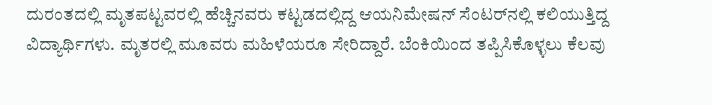ದುರಂತದಲ್ಲಿ ಮೃತಪಟ್ಟವರಲ್ಲಿ ಹೆಚ್ಚಿನವರು ಕಟ್ಟಡದಲ್ಲಿದ್ದ ಆಯನಿಮೇಷನ್‌ ಸೆಂಟರ್‌ನಲ್ಲಿ ಕಲಿಯುತ್ತಿದ್ದ ವಿದ್ಯಾರ್ಥಿಗಳು. ಮೃತರಲ್ಲಿ ಮೂವರು ಮಹಿಳೆಯರೂ ಸೇರಿದ್ದಾರೆ. ಬೆಂಕಿಯಿಂದ ತಪ್ಪಿಸಿಕೊಳ್ಳಲು ಕೆಲವು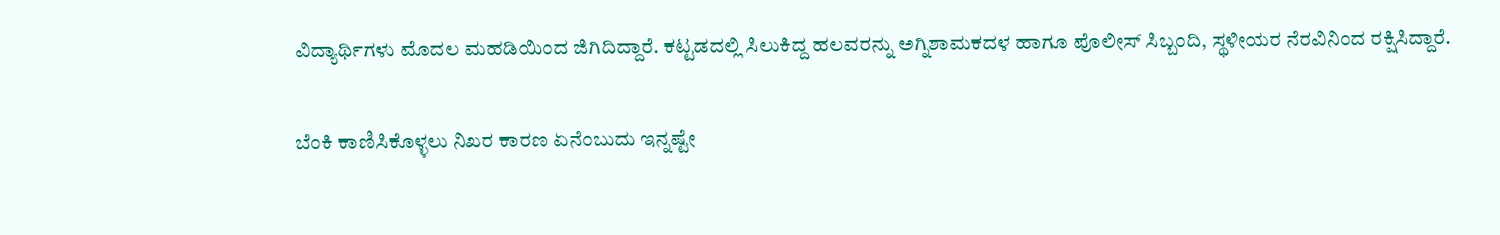ವಿದ್ಯಾರ್ಥಿಗಳು ಮೊದಲ ಮಹಡಿಯಿಂದ ಜಿಗಿದಿದ್ದಾರೆ. ಕಟ್ಟಡದಲ್ಲಿ ಸಿಲುಕಿದ್ದ ಹಲವರನ್ನು ಅಗ್ನಿಶಾಮಕದಳ ಹಾಗೂ ಪೊಲೀಸ್‌ ಸಿಬ್ಬಂದಿ, ಸ್ಥಳೀಯರ ನೆರವಿನಿಂದ ರಕ್ಷಿಸಿದ್ದಾರೆ.

ಬೆಂಕಿ ಕಾಣಿಸಿಕೊಳ್ಳಲು ನಿಖರ ಕಾರಣ ಏನೆಂಬುದು ಇನ್ನಷ್ಟೇ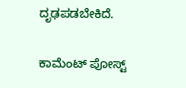ದೃಢಪಡಬೇಕಿದೆ.

ಕಾಮೆಂಟ್‌‌ ಪೋಸ್ಟ್‌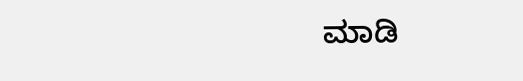ಮಾಡಿ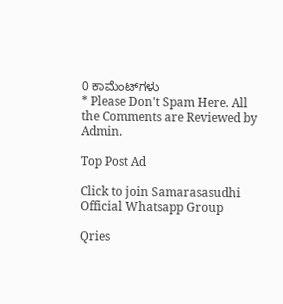0 ಕಾಮೆಂಟ್‌ಗಳು
* Please Don't Spam Here. All the Comments are Reviewed by Admin.

Top Post Ad

Click to join Samarasasudhi Official Whatsapp Group

Qries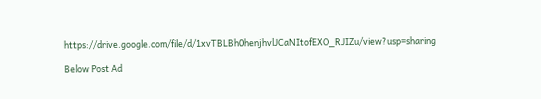https://drive.google.com/file/d/1xvTBLBh0henjhvlJCaNItofEXO_RJIZu/view?usp=sharing

Below Post Ad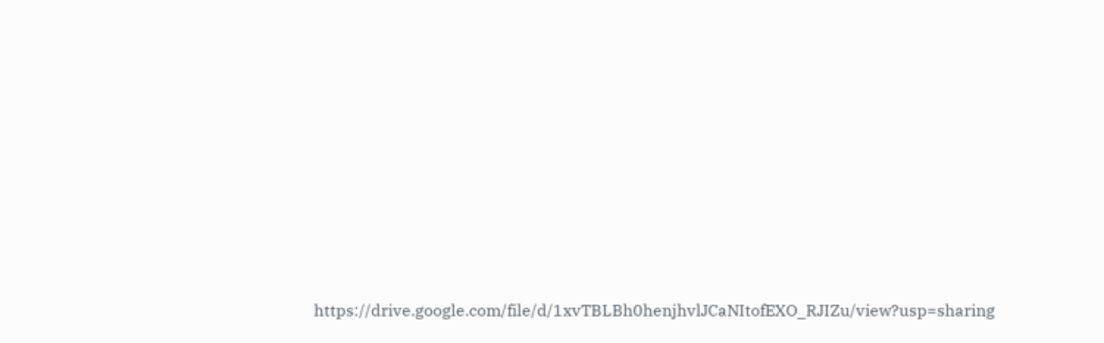https://drive.google.com/file/d/1xvTBLBh0henjhvlJCaNItofEXO_RJIZu/view?usp=sharing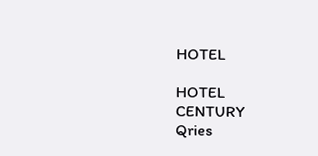HOTEL

HOTEL
CENTURY
Qries